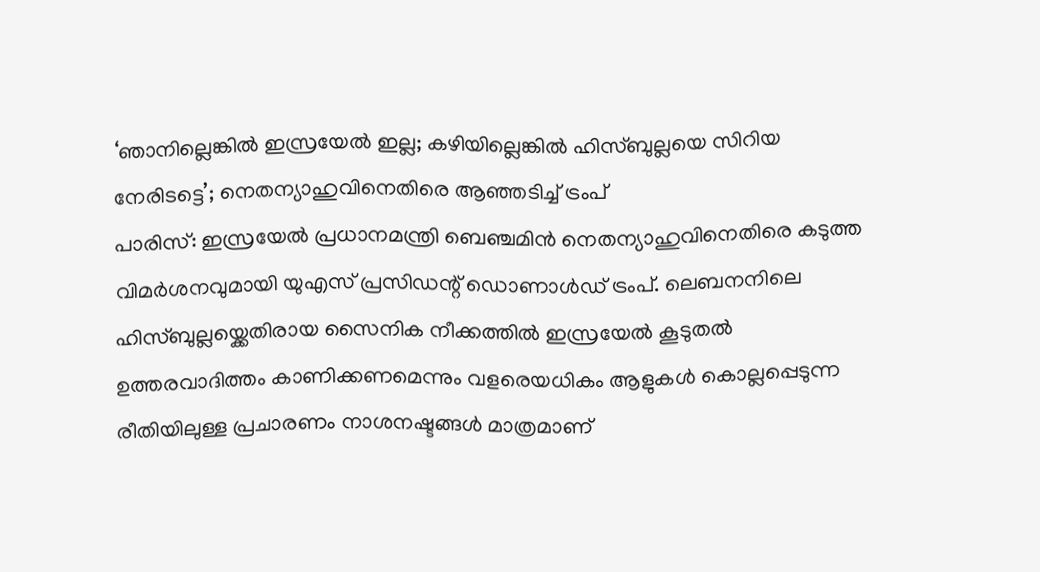‘ഞാനില്ലെങ്കിൽ ഇസ്രയേൽ ഇല്ല; കഴിയില്ലെങ്കിൽ ഹിസ്ബുല്ലയെ സിറിയ നേരിടട്ടെ’; നെതന്യാഹുവിനെതിരെ ആഞ്ഞടിച്ച് ട്രംപ്
പാരിസ്: ഇസ്രയേൽ പ്രധാനമന്ത്രി ബെഞ്ചമിൻ നെതന്യാഹുവിനെതിരെ കടുത്ത വിമർശനവുമായി യുഎസ് പ്രസിഡന്റ് ഡൊണാൾഡ് ട്രംപ്. ലെബനനിലെ ഹിസ്ബുല്ലയ്ക്കെതിരായ സൈനിക നീക്കത്തിൽ ഇസ്രയേൽ കൂടുതൽ ഉത്തരവാദിത്തം കാണിക്കണമെന്നും വളരെയധികം ആളുകൾ കൊല്ലപ്പെടുന്ന രീതിയിലുള്ള പ്രചാരണം നാശനഷ്ടങ്ങൾ മാത്രമാണ്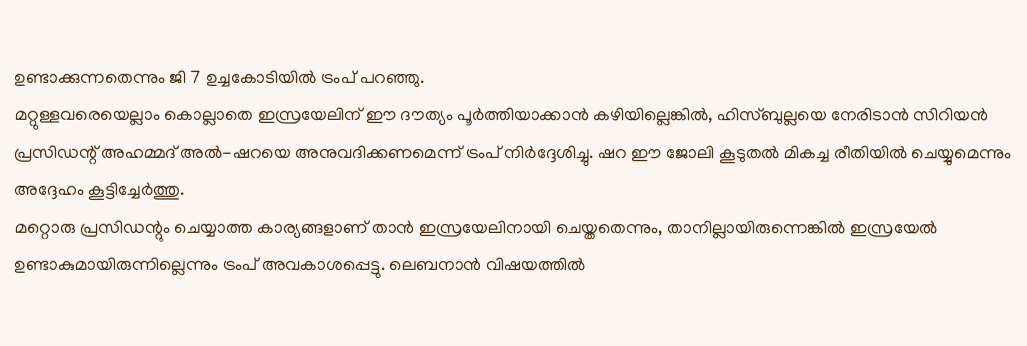ഉണ്ടാക്കുന്നതെന്നും ജി 7 ഉച്ചകോടിയിൽ ട്രംപ് പറഞ്ഞു.
മറ്റുള്ളവരെയെല്ലാം കൊല്ലാതെ ഇസ്രയേലിന് ഈ ദൗത്യം പൂർത്തിയാക്കാൻ കഴിയില്ലെങ്കിൽ, ഹിസ്ബുല്ലയെ നേരിടാൻ സിറിയൻ പ്രസിഡന്റ് അഹമ്മദ് അൽ-ഷറയെ അനുവദിക്കണമെന്ന് ട്രംപ് നിർദ്ദേശിച്ചു. ഷറ ഈ ജോലി കൂടുതൽ മികച്ച രീതിയിൽ ചെയ്യുമെന്നും അദ്ദേഹം കൂട്ടിച്ചേർത്തു.
മറ്റൊരു പ്രസിഡന്റും ചെയ്യാത്ത കാര്യങ്ങളാണ് താൻ ഇസ്രയേലിനായി ചെയ്തതെന്നും, താനില്ലായിരുന്നെങ്കിൽ ഇസ്രയേൽ ഉണ്ടാകുമായിരുന്നില്ലെന്നും ട്രംപ് അവകാശപ്പെട്ടു. ലെബനാൻ വിഷയത്തിൽ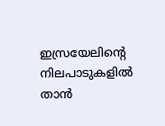ഇസ്രയേലിന്റെ നിലപാടുകളിൽ താൻ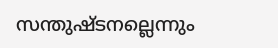സന്തുഷ്ടനല്ലെന്നും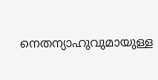നെതന്യാഹുവുമായുള്ള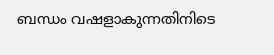ബന്ധം വഷളാകുന്നതിനിടെ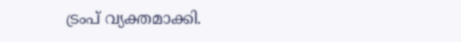ട്രംപ് വ്യക്തമാക്കി.